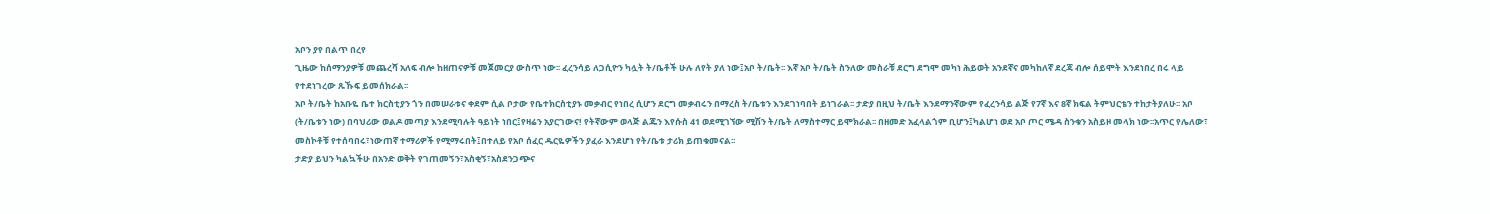አቦን ያየ በልጥ በረየ
ጊዜው ከሰማንያዎቹ መጨረሻ አለፍ ብሎ ከዘጠናዎቹ መጀመርያ ውስጥ ነው፡፡ ፈረንሳይ ለጋሲዮን ካሏት ት/ቤቶች ሁሉ ለየት ያለ ነው፤አቦ ት/ቤት፡፡ እኛ አቦ ት/ቤት ስንለው መስራቹ ደርግ ደግሞ መካነ ሕይወት አንደኛና መካከለኛ ደረጃ ብሎ ሰይሞት እንደነበረ በሩ ላይ የተደነገረው ጹኹፍ ይመሰክራል፡፡
አቦ ት/ቤት ከአቡዬ ቤተ ክርስቲያን ጎን በመሠራቱና ቀደም ሲል ቦታው የቤተክርስቲያኑ መቃብር የነበረ ሲሆን ደርግ መቃብሩን በማረስ ት/ቤቱን እንደገነባበት ይነገራል፡፡ ታድያ በዚህ ት/ቤት እንደማንኛውም የፈረንሳይ ልጅ የ7ኛ እና 8ኛ ክፍል ትምህርቴን ተከታትያለሁ፡፡ አቦ (ት/ቤቱን ነው) በባህሪው ወልዶ መጣያ እንደሚባሉት ዓይነት ነበር፤የዛሬን አያርገውና! የትኛውም ወላጅ ልጁን እየሱስ 41 ወደሚገኘው ሚሽን ት/ቤት ለማስተማር ይሞክራል፡፡ በዘመድ አፈላልጎም ቢሆን፤ካልሆነ ወደ አቦ ጦር ሜዳ ስንቁን አስይዞ መላክ ነው፡፡አጥር የሌለው፣ መስኮቶቹ የተሰባበሩ፣ነውጠኛ ተማሪዎች የሚማሩበት፤በተለይ የአቦ ሰፈር ዱርዬዎችን ያፈራ እንደሆነ የት/ቤቱ ታሪክ ይጠቁመናል፡፡
ታድያ ይህን ካልኳችሁ በአንድ ወቅት የገጠመኝን፣አስቂኝ፣አስደንጋጭና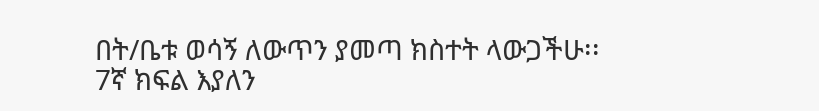በት/ቤቱ ወሳኝ ለውጥን ያመጣ ክስተት ላውጋችሁ፡፡
7ኛ ክፍል እያለን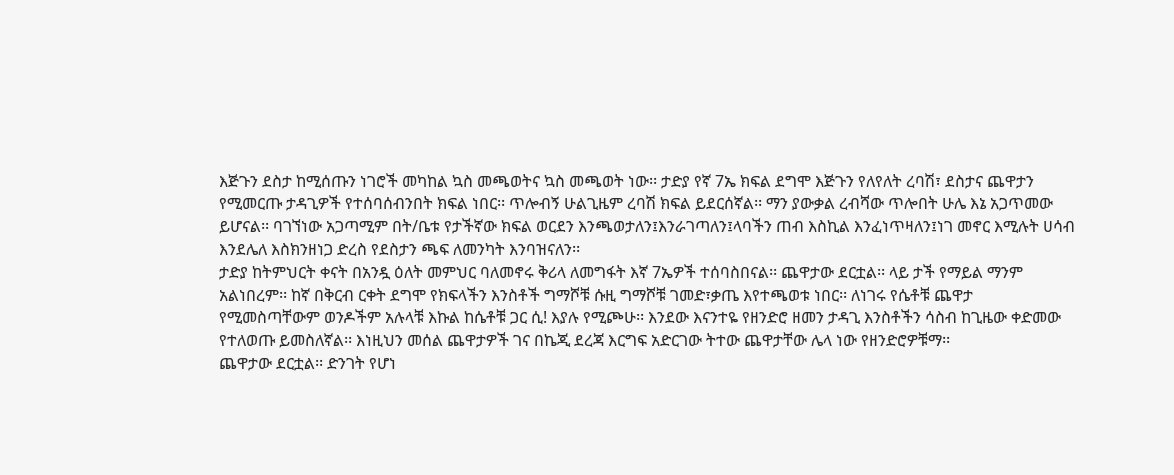እጅጉን ደስታ ከሚሰጡን ነገሮች መካከል ኳስ መጫወትና ኳስ መጫወት ነው፡፡ ታድያ የኛ 7ኤ ክፍል ደግሞ እጅጉን የለየለት ረባሽ፣ ደስታና ጨዋታን የሚመርጡ ታዳጊዎች የተሰባሰብንበት ክፍል ነበር፡፡ ጥሎብኝ ሁልጊዜም ረባሽ ክፍል ይደርሰኛል፡፡ ማን ያውቃል ረብሻው ጥሎበት ሁሌ እኔ አጋጥመው ይሆናል፡፡ ባገኘነው አጋጣሚም በት/ቤቱ የታችኛው ክፍል ወርደን እንጫወታለን፤እንራገጣለን፤ላባችን ጠብ እስኪል እንፈነጥዛለን፤ነገ መኖር እሚሉት ሀሳብ እንደሌለ እስክንዘነጋ ድረስ የደስታን ጫፍ ለመንካት እንባዝናለን፡፡
ታድያ ከትምህርት ቀናት በአንዷ ዕለት መምህር ባለመኖሩ ቅሪላ ለመግፋት እኛ 7ኤዎች ተሰባስበናል፡፡ ጨዋታው ደርቷል፡፡ ላይ ታች የማይል ማንም አልነበረም፡፡ ከኛ በቅርብ ርቀት ደግሞ የክፍላችን እንስቶች ግማሾቹ ሱዚ ግማሾቹ ገመድ፣ቃጤ እየተጫወቱ ነበር፡፡ ለነገሩ የሴቶቹ ጨዋታ የሚመስጣቸውም ወንዶችም አሉላቹ እኩል ከሴቶቹ ጋር ሲ! እያሉ የሚጮሁ፡፡ እንደው እናንተዬ የዘንድሮ ዘመን ታዳጊ እንስቶችን ሳስብ ከጊዜው ቀድመው የተለወጡ ይመስለኛል፡፡ እነዚህን መሰል ጨዋታዎች ገና በኬጂ ደረጃ እርግፍ አድርገው ትተው ጨዋታቸው ሌላ ነው የዘንድሮዎቹማ፡፡
ጨዋታው ደርቷል፡፡ ድንገት የሆነ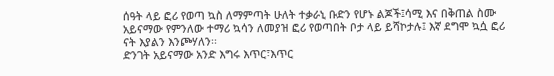ሰዓት ላይ ፎሪ የወጣ ኳስ ለማምጣት ሁለት ተቃራኒ ቡድን የሆኑ ልጆች፤ሳሚ እና በቅጠል ስሙ አይናማው የምንለው ተማሪ ኳሳን ለመያዝ ፎሪ የወጣበት ቦታ ላይ ይሻኮታሉ፤ እኛ ደግሞ ኳሷ ፎሪ ናት እያልን እንጮሃለን፡፡
ድንገት አይናማው አንድ እግሩ እጥር፣እጥር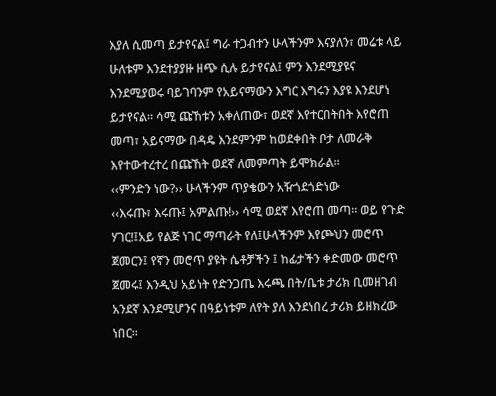እያለ ሲመጣ ይታየናል፤ ግራ ተጋብተን ሁላችንም እናያለን፣ መሬቱ ላይ ሁለቱም እንደተያያዙ ዘጭ ሲሉ ይታየናል፤ ምን እንደሚያዩና እንደሚያወሩ ባይገባንም የአይናማውን እግር እግሩን እያዩ እንደሆነ ይታየናል፡፡ ሳሚ ጩኸቱን አቀለጠው፣ ወደኛ እየተርበትበት እየሮጠ መጣ፣ አይናማው በዳዴ እንደምንም ከወደቀበት ቦታ ለመራቅ እየተውተረተረ በጩኸት ወደኛ ለመምጣት ይሞክራል፡፡
‹‹ምንድን ነው?›› ሁላችንም ጥያቄውን አዥጎደጎድነው
‹‹እሩጡ፣ እሩጡ፤ አምልጡ!›› ሳሚ ወደኛ እየሮጠ መጣ፡፡ ወይ የጉድ ሃገር!፤አይ የልጅ ነገር ማጣራት የለ፤ሁላችንም እየጮህን መሮጥ ጀመርን፤ የኛን መሮጥ ያዩት ሴቶቻችን ፤ ከፊታችን ቀድመው መሮጥ ጀመሩ፤ እንዲህ አይነት የድንጋጤ እሩጫ በት/ቤቱ ታሪክ ቢመዘገብ አንደኛ እንደሚሆንና በዓይነቱም ለየት ያለ እንደነበረ ታሪክ ይዘክረው ነበር፡፡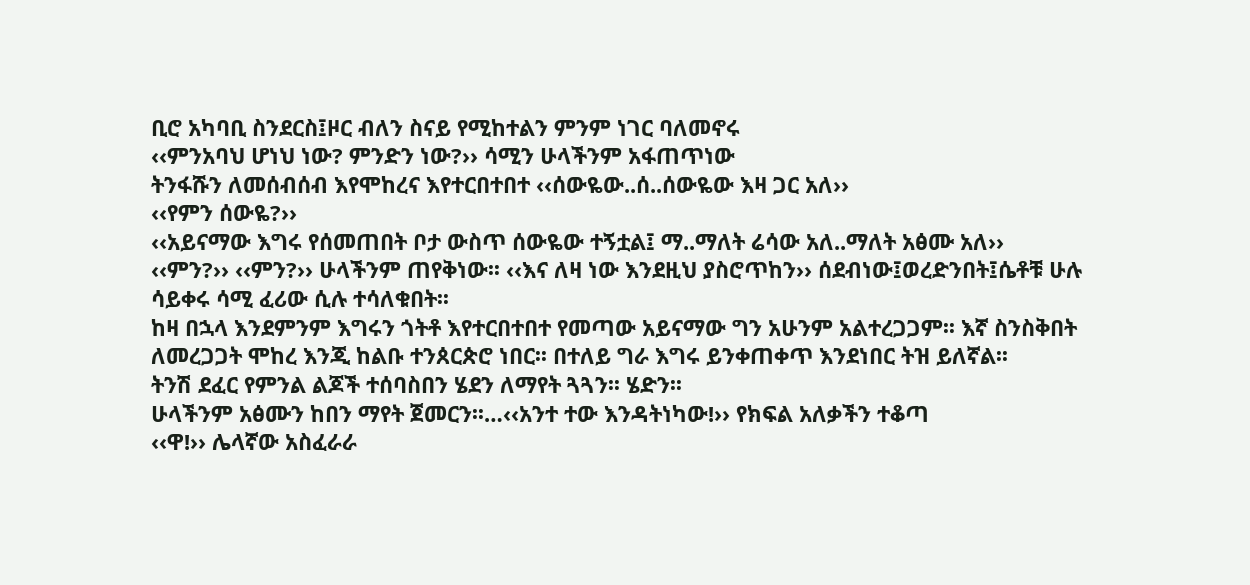ቢሮ አካባቢ ስንደርስ፤ዞር ብለን ስናይ የሚከተልን ምንም ነገር ባለመኖሩ
‹‹ምንአባህ ሆነህ ነው? ምንድን ነው?›› ሳሚን ሁላችንም አፋጠጥነው
ትንፋሹን ለመሰብሰብ እየሞከረና እየተርበተበተ ‹‹ሰውዬው..ሰ..ሰውዬው እዛ ጋር አለ››
‹‹የምን ሰውዬ?››
‹‹አይናማው እግሩ የሰመጠበት ቦታ ውስጥ ሰውዬው ተኝቷል፤ ማ..ማለት ሬሳው አለ..ማለት አፅሙ አለ››
‹‹ምን?›› ‹‹ምን?›› ሁላችንም ጠየቅነው፡፡ ‹‹እና ለዛ ነው እንደዚህ ያስሮጥከን›› ሰደብነው፤ወረድንበት፤ሴቶቹ ሁሉ ሳይቀሩ ሳሚ ፈሪው ሲሉ ተሳለቁበት፡፡
ከዛ በኋላ እንደምንም እግሩን ጎትቶ እየተርበተበተ የመጣው አይናማው ግን አሁንም አልተረጋጋም፡፡ እኛ ስንስቅበት ለመረጋጋት ሞከረ እንጂ ከልቡ ተንጰርጵሮ ነበር፡፡ በተለይ ግራ እግሩ ይንቀጠቀጥ እንደነበር ትዝ ይለኛል፡፡
ትንሽ ደፈር የምንል ልጆች ተሰባስበን ሄደን ለማየት ጓጓን፡፡ ሄድን፡፡
ሁላችንም አፅሙን ከበን ማየት ጀመርን፡፡…‹‹አንተ ተው እንዳትነካው!›› የክፍል አለቃችን ተቆጣ
‹‹ዋ!›› ሌላኛው አስፈራራ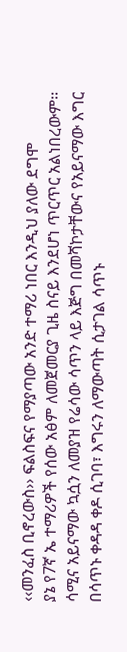‹‹መንፈስ ቢኖረውስ›› ፍልስፍና የማያጣው አንድ ተማሪ ነበር እንዲህ ያለው ደግሞ
ያኔ የ7ኛ ኤ ተማሪዎች የሰው አፅም ለመጀመርያ ጊዜ ስናይ እንደሆነ ጥርጥር አልነበረውም፡፡ ሳሚና አይናማው ኳሷን ለመያዝ የሬሳው ሳጥን ላይ እጅግ በመሻኮታቸውና የአይናማው እግር በሳጥኑ ቀዳዳ ቀዶ ሲገባ፣ እግሩን ለማውጣት ሲታገል ሳጥኑ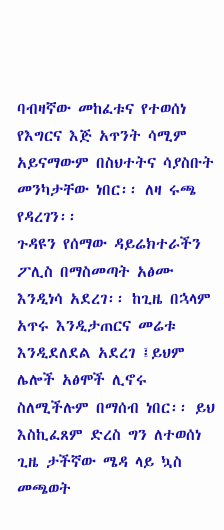ባብዛኛው መከፈቱና የተወሰነ የእግርና እጅ አጥንት ሳሚም አይናማውም በስህተትና ሳያስቡት መንካታቸው ነበር፡፡ ለዛ ሩጫ የዳረገን፡፡
ጉዳዩን የሰማው ዳይሬክተራችን ፖሊስ በማስመጣት አፅሙ እንዲነሳ አደረገ፡፡ ከጊዜ በኋላም አጥሩ እንዲታጠርና መሬቱ እንዲደለደል አደረገ ፤ይህም ሌሎች አፅሞች ሊኖሩ ስለሚችሉም በማሰብ ነበር፡፡ ይህ እስኪፈጸም ድረስ ግን ለተወሰነ ጊዜ ታችኛው ሜዳ ላይ ኳስ መጫወት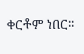ቀርቶም ነበር፡፡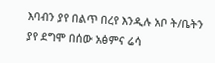እባብን ያየ በልጥ በረየ እንዲሉ አቦ ት/ቤትን ያየ ደግሞ በሰው አፅምና ሬሳ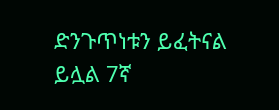ድንጉጥነቱን ይፈትናል ይሏል 7ኛ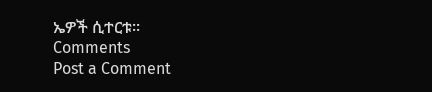ኤዎች ሲተርቱ፡፡
Comments
Post a Comment